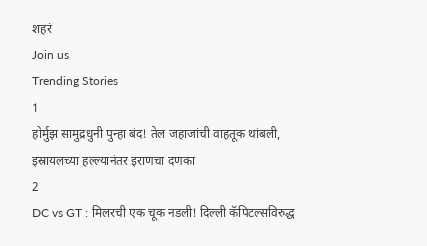शहरं
Join us
Trending Stories
1
होर्मुझ सामुद्रधुनी पुन्हा बंद! तेल जहाजांची वाहतूक थांबली, इस्रायलच्या हल्ल्यानंतर इराणचा दणका
2
DC vs GT : मिलरची एक चूक नडली! दिल्ली कॅपिटल्सविरुद्ध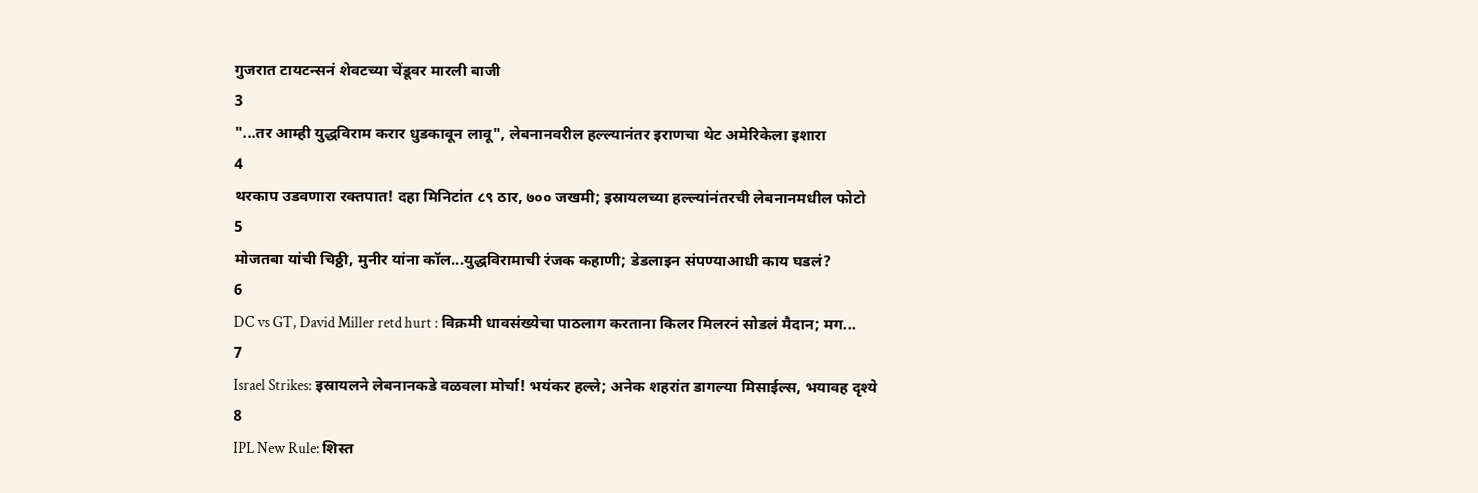गुजरात टायटन्सनं शेवटच्या चेंडूवर मारली बाजी
3
"...तर आम्ही युद्धविराम करार धुडकावून लावू", लेबनानवरील हल्ल्यानंतर इराणचा थेट अमेरिकेला इशारा
4
थरकाप उडवणारा रक्तपात! दहा मिनिटांत ८९ ठार, ७०० जखमी; इस्रायलच्या हल्ल्यांनंतरची लेबनानमधील फोटो
5
मोजतबा यांची चिठ्ठी, मुनीर यांना कॉल...युद्धविरामाची रंजक कहाणी; डेडलाइन संपण्याआधी काय घडलं?
6
DC vs GT, David Miller retd hurt : विक्रमी धावसंख्येचा पाठलाग करताना किलर मिलरनं सोडलं मैदान; मग...
7
Israel Strikes: इस्रायलने लेबनानकडे वळवला मोर्चा! भयंकर हल्ले; अनेक शहरांत डागल्या मिसाईल्स, भयावह दृश्ये
8
IPL New Rule: शिस्त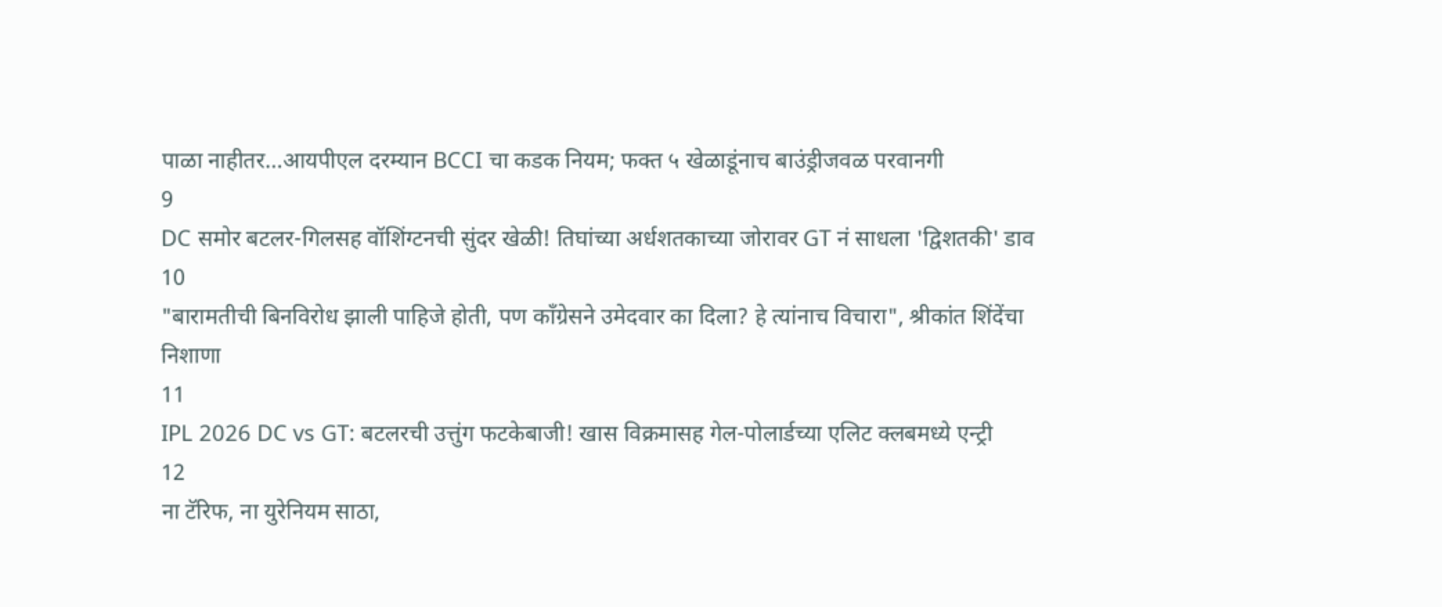पाळा नाहीतर…आयपीएल दरम्यान BCCI चा कडक नियम; फक्त ५ खेळाडूंनाच बाउंड्रीजवळ परवानगी
9
DC समोर बटलर-गिलसह वॉशिंग्टनची सुंदर खेळी! तिघांच्या अर्धशतकाच्या जोरावर GT नं साधला 'द्विशतकी' डाव
10
"बारामतीची बिनविरोध झाली पाहिजे होती, पण काँग्रेसने उमेदवार का दिला? हे त्यांनाच विचारा", श्रीकांत शिंदेंचा निशाणा
11
IPL 2026 DC vs GT: बटलरची उत्तुंग फटकेबाजी! खास विक्रमासह गेल-पोलार्डच्या एलिट क्लबमध्ये एन्ट्री
12
ना टॅरिफ, ना युरेनियम साठा,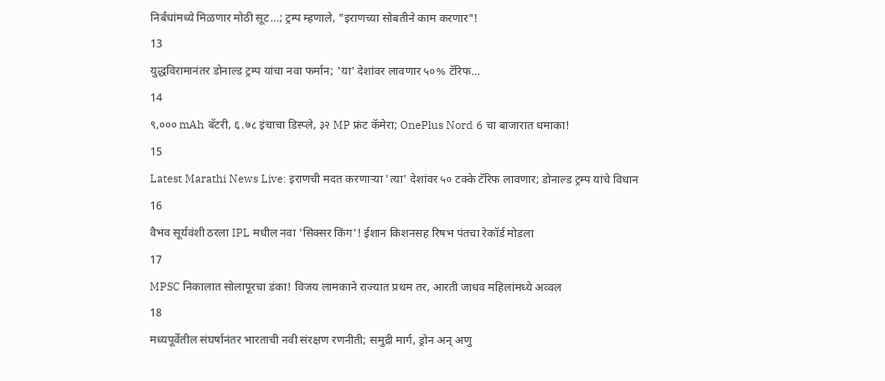निर्बंधांमध्ये मिळणार मोठी सूट...; ट्रम्प म्हणाले, "इराणच्या सोबतीने काम करणार"!
13
युद्धविरामानंतर डोनाल्ड ट्रम्प यांचा नवा फर्मान; 'या' देशांवर लावणार ५०% टॅरिफ...
14
९,००० mAh बॅटरी, ६.७८ इंचाचा डिस्प्ले, ३२ MP फ्रंट कॅमेरा; OnePlus Nord 6 चा बाजारात धमाका!
15
Latest Marathi News Live: इराणची मदत करणाऱ्या 'त्या' देशांवर ५० टक्के टॅरिफ लावणार; डोनाल्ड ट्रम्प यांचे विधान
16
वैभव सूर्यवंशी ठरला IPL मधील नवा 'सिक्सर किंग'! ईशान किशनसह रिषभ पंतचा रेकॉर्ड मोडला
17
MPSC निकालात सोलापूरचा डंका! विजय लामकाने राज्यात प्रथम तर, आरती जाधव महिलांमध्ये अव्वल
18
मध्यपूर्वेतील संघर्षानंतर भारताची नवी संरक्षण रणनीती; समुद्री मार्ग, ड्रोन अन् अणु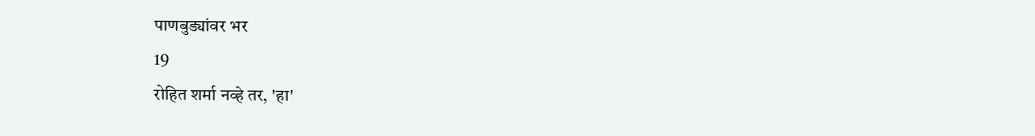पाणबुड्यांवर भर
19
रोहित शर्मा नव्हे तर, 'हा'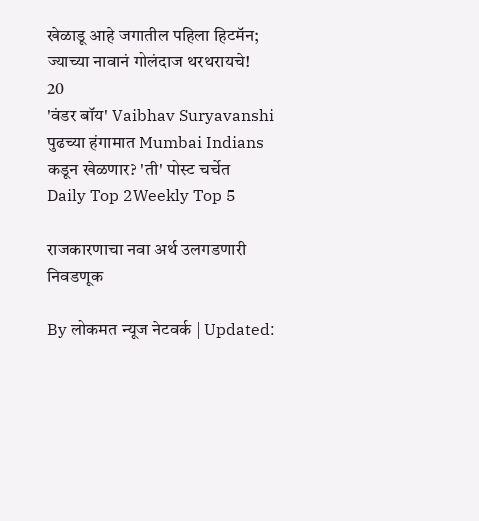खेळाडू आहे जगातील पहिला हिटमॅन; ज्याच्या नावानं गोलंदाज थरथरायचे!
20
'वंडर बॉय' Vaibhav Suryavanshi पुढच्या हंगामात Mumbai Indians कडून खेळणार? 'ती' पोस्ट चर्चेत
Daily Top 2Weekly Top 5

राजकारणाचा नवा अर्थ उलगडणारी निवडणूक

By लोकमत न्यूज नेटवर्क | Updated: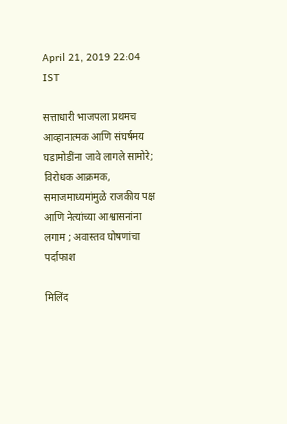April 21, 2019 22:04 IST

सत्ताधारी भाजपला प्रथमच आव्हानात्मक आणि संघर्षमय घडामोडींना जावे लागले सामोरे; विरोधक आक्रमक, समाजमाध्यमांमुळे राजकीय पक्ष आणि नेत्यांच्या आश्वासनांना लगाम ; अवास्तव घोषणांचा पर्दाफाश

मिलिंद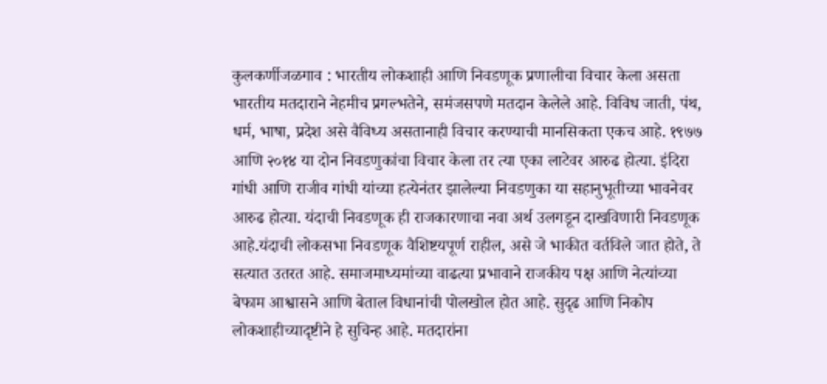कुलकर्णीजळगाव : भारतीय लोकशाही आणि निवडणूक प्रणालीचा विचार केला असता भारतीय मतदाराने नेहमीच प्रगल्भतेने, समंजसपणे मतदान केलेले आहे. विविध जाती, पंथ, धर्म, भाषा, प्रदेश असे वैविध्य असतानाही विचार करण्याची मानसिकता एकच आहे. १९७७ आणि २०१४ या दोन निवडणुकांचा विचार केला तर त्या एका लाटेवर आरुढ होत्या. इंदिरा गांधी आणि राजीव गांधी यांच्या हत्येनंतर झालेल्या निवडणुका या सहानुभूतीच्या भावनेवर आरुढ होत्या. यंदाची निवडणूक ही राजकारणाचा नवा अर्थ उलगडून दाखविणारी निवडणूक आहे.यंदाची लोकसभा निवडणूक वैशिष्टयपूर्ण राहील, असे जे भाकीत वर्तविले जात होते, ते सत्यात उतरत आहे. समाजमाध्यमांच्या वाढत्या प्रभावाने राजकीय पक्ष आणि नेत्यांच्या बेफाम आश्वासने आणि बेताल विधानांची पोलखोल होत आहे. सुदृढ आणि निकोप लोकशाहीच्यादृष्टीने हे सुचिन्ह आहे. मतदारांना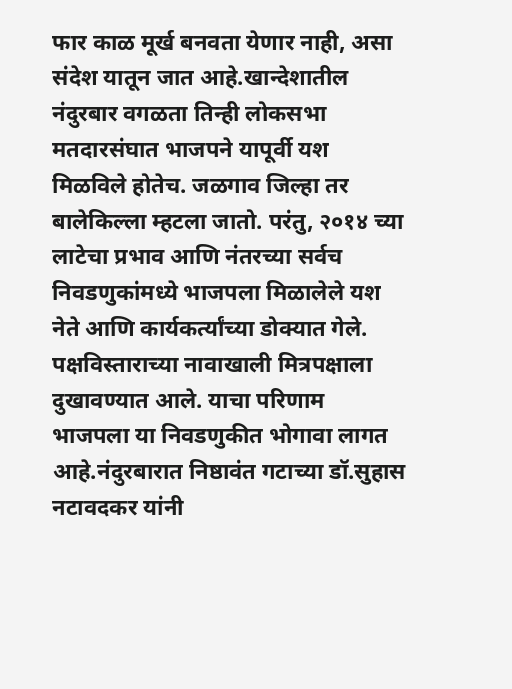फार काळ मूर्ख बनवता येणार नाही, असा संदेश यातून जात आहे.खान्देशातील नंदुरबार वगळता तिन्ही लोकसभा मतदारसंघात भाजपने यापूर्वी यश मिळविले होतेच. जळगाव जिल्हा तर बालेकिल्ला म्हटला जातो. परंतु, २०१४ च्या लाटेचा प्रभाव आणि नंतरच्या सर्वच निवडणुकांमध्ये भाजपला मिळालेले यश नेते आणि कार्यकर्त्यांच्या डोक्यात गेले. पक्षविस्ताराच्या नावाखाली मित्रपक्षाला दुखावण्यात आले. याचा परिणाम भाजपला या निवडणुकीत भोगावा लागत आहे.नंदुरबारात निष्ठावंत गटाच्या डॉ.सुहास नटावदकर यांनी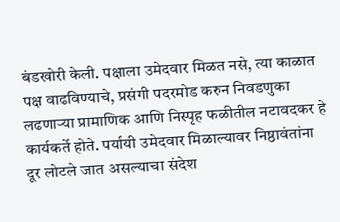बंडखोरी केली. पक्षाला उमेदवार मिळत नसे, त्या काळात पक्ष वाढविण्याचे, प्रसंगी पदरमोड करुन निवडणुका लढणाऱ्या प्रामाणिक आणि निस्पृह फळीतील नटावदकर हे कार्यकर्ते होते. पर्यायी उमेदवार मिळाल्यावर निष्ठावंतांना दूर लोटले जात असल्याचा संदेश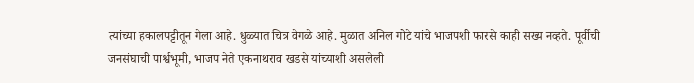त्यांच्या हकालपट्टीतून गेला आहे. धुळ्यात चित्र वेगळे आहे. मुळात अनिल गोटे यांचे भाजपशी फारसे काही सख्य नव्हते. पूर्वीची जनसंघाची पार्श्वभूमी, भाजप नेते एकनाथराव खडसे यांच्याशी असलेली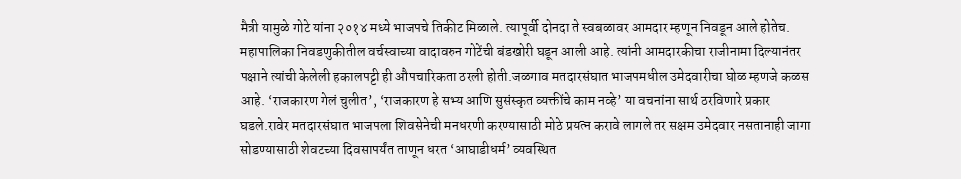मैत्री यामुळे गोटे यांना २०१४ मध्ये भाजपचे तिकीट मिळाले. त्यापूर्वी दोनदा ते स्वबळावर आमदार म्हणून निवडून आले होतेच. महापालिका निवडणुकीतील वर्चस्वाच्या वादावरुन गोटेंची बंडखोरी घडून आली आहे. त्यांनी आमदारकीचा राजीनामा दिल्यानंतर पक्षाने त्यांची केलेली हकालपट्टी ही औपचारिकता ठरली होती.जळगाव मतदारसंघात भाजपमधील उमेदवारीचा घोळ म्हणजे कळस आहे. ‘राजकारण गेलं चुलीत’, ‘राजकारण हे सभ्य आणि सुसंस्कृत व्यक्तींचे काम नव्हे’ या वचनांना सार्थ ठरविणारे प्रकार घडले.रावेर मतदारसंघात भाजपला शिवसेनेची मनधरणी करण्यासाठी मोठे प्रयत्न करावे लागले तर सक्षम उमेदवार नसतानाही जागा सोडण्यासाठी शेवटच्या दिवसापर्यंत ताणून धरत ‘आघाडीधर्म’ व्यवस्थित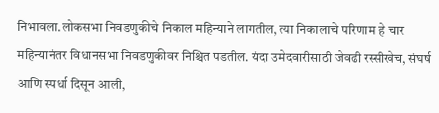निभावला.लोकसभा निवडणुकीचे निकाल महिन्याने लागतील, त्या निकालाचे परिणाम हे चार महिन्यानंतर विधानसभा निवडणुकीवर निश्चित पडतील. यंदा उमेदवारीसाठी जेवढी रस्सीखेच, संघर्ष आणि स्पर्धा दिसून आली,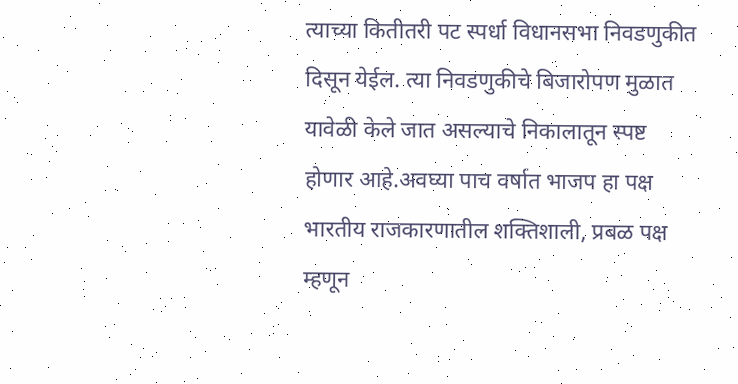त्याच्या कितीतरी पट स्पर्धा विधानसभा निवडणुकीत दिसून येईल. त्या निवडणुकीचे बिजारोपण मुळात यावेळी केले जात असल्याचे निकालातून स्पष्ट होणार आहे.अवघ्या पाच वर्षात भाजप हा पक्ष भारतीय राजकारणातील शक्तिशाली, प्रबळ पक्ष म्हणून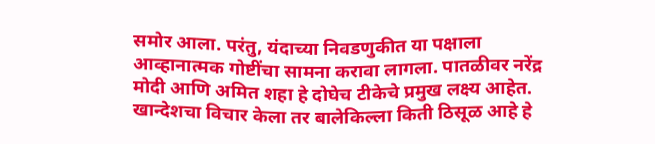समोर आला. परंतु, यंदाच्या निवडणुकीत या पक्षाला आव्हानात्मक गोष्टींचा सामना करावा लागला. पातळीवर नरेंद्र मोदी आणि अमित शहा हे दोघेच टीकेचे प्रमुख लक्ष्य आहेत. खान्देशचा विचार केला तर बालेकिल्ला किती ठिसूळ आहे हे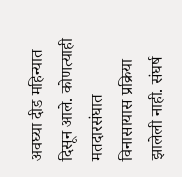अवघ्या दीड महिन्यात दिसून आले. कोणत्याही मतदारसंघात विनासायास प्रक्रिया झालेली नाही. संघर्ष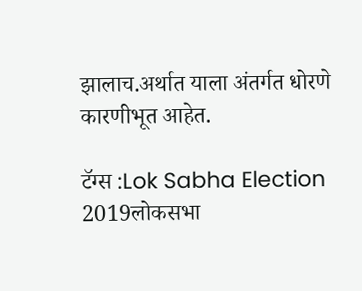झालाच.अर्थात याला अंतर्गत धोरणे कारणीभूत आहेत.

टॅग्स :Lok Sabha Election 2019लोकसभा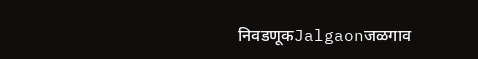निवडणूकJalgaonजळगाव